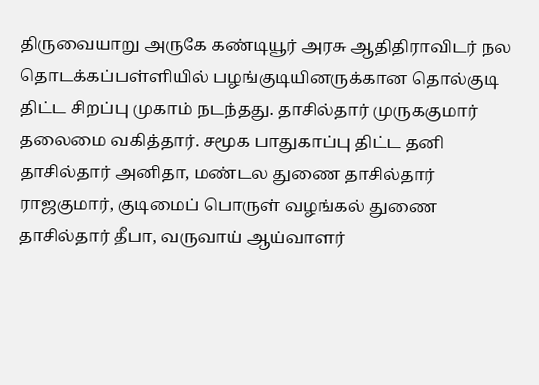திருவையாறு அருகே கண்டியூர் அரசு ஆதிதிராவிடர் நல தொடக்கப்பள்ளியில் பழங்குடியினருக்கான தொல்குடி திட்ட சிறப்பு முகாம் நடந்தது. தாசில்தார் முருககுமார் தலைமை வகித்தார். சமூக பாதுகாப்பு திட்ட தனி தாசில்தார் அனிதா, மண்டல துணை தாசில்தார் ராஜகுமார், குடிமைப் பொருள் வழங்கல் துணை தாசில்தார் தீபா, வருவாய் ஆய்வாளர்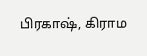பிரகாஷ், கிராம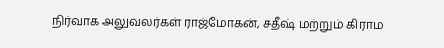நிர்வாக அலுவலர்கள் ராஜ்மோகன், சதீஷ் மற்றும் கிராம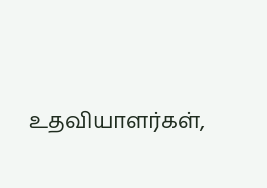உதவியாளர்கள்,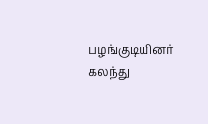பழங்குடியினர் கலந்து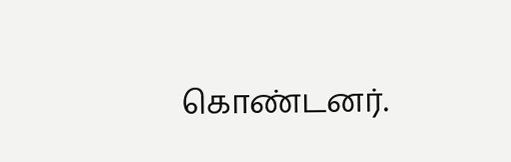கொண்டனர்.